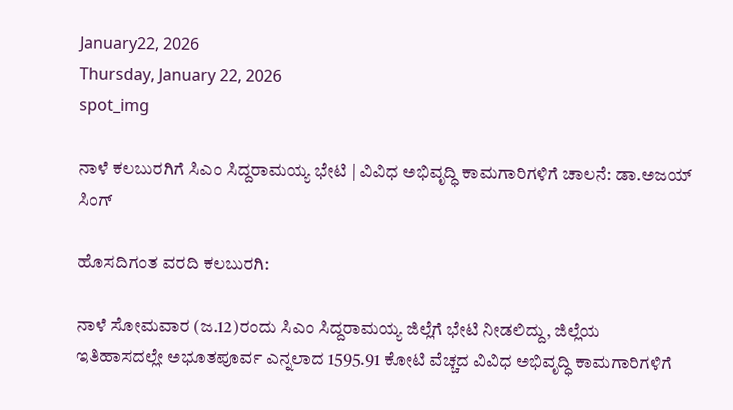January22, 2026
Thursday, January 22, 2026
spot_img

ನಾಳೆ ಕಲಬುರಗಿಗೆ ಸಿಎಂ ಸಿದ್ದರಾಮಯ್ಯ ಭೇಟಿ | ವಿವಿಧ ಅಭಿವೃದ್ಧಿ ಕಾಮಗಾರಿಗಳಿಗೆ ಚಾಲನೆ: ಡಾ.ಅಜಯ್ ಸಿಂಗ್

ಹೊಸದಿಗಂತ ವರದಿ ಕಲಬುರಗಿ:

ನಾಳೆ ಸೋಮವಾರ (ಜ.12)ರಂದು ಸಿಎಂ ಸಿದ್ದರಾಮಯ್ಯ ಜಿಲ್ಲೆಗೆ ಭೇಟಿ ನೀಡಲಿದ್ದು, ಜಿಲ್ಲೆಯ ಇತಿಹಾಸದಲ್ಲೇ ಅಭೂತಪೂರ್ವ ಎನ್ನಲಾದ 1595.91 ಕೋಟಿ ವೆಚ್ಚದ ವಿವಿಧ ಅಭಿವೃದ್ಧಿ ಕಾಮಗಾರಿಗಳಿಗೆ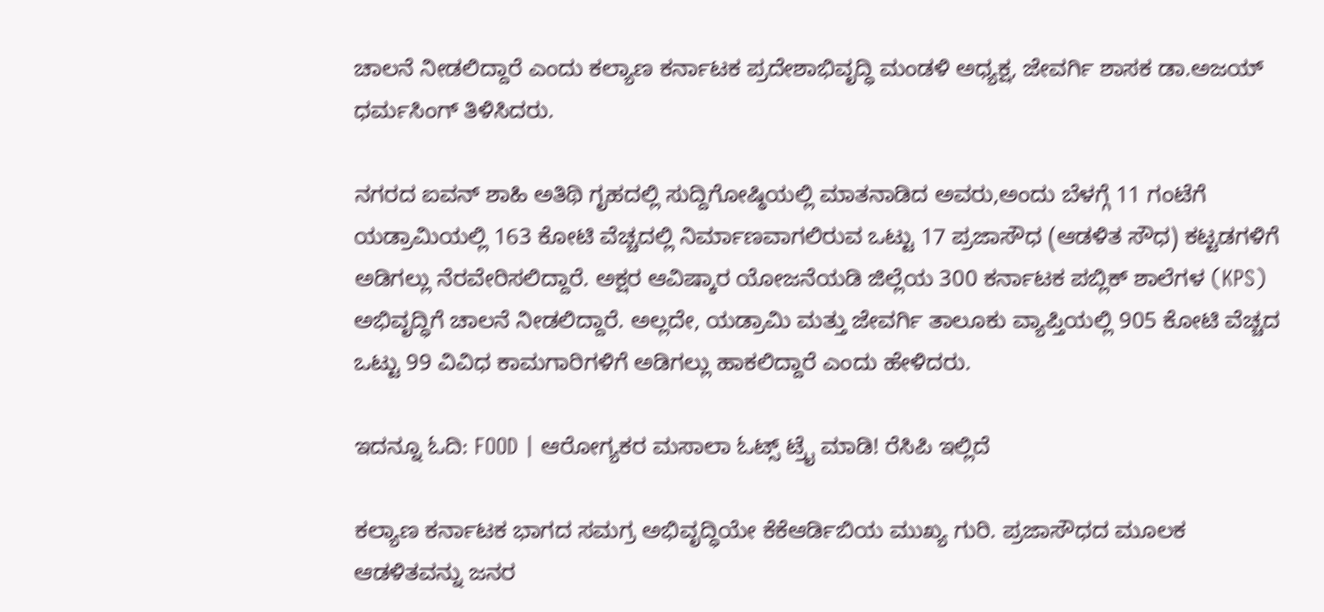ಚಾಲನೆ ನೀಡಲಿದ್ದಾರೆ ಎಂದು ಕಲ್ಯಾಣ ಕರ್ನಾಟಕ ಪ್ರದೇಶಾಭಿವೃದ್ಧಿ ಮಂಡಳಿ ಅಧ್ಯಕ್ಷ, ಜೇವರ್ಗಿ ಶಾಸಕ ಡಾ.ಅಜಯ್ ಧರ್ಮಸಿಂಗ್ ತಿಳಿಸಿದರು.

ನಗರದ ಐವನ್ ಶಾಹಿ ಅತಿಥಿ ಗೃಹದಲ್ಲಿ ಸುದ್ದಿಗೋಷ್ಠಿಯಲ್ಲಿ ಮಾತನಾಡಿದ ಅವರು,ಅಂದು ಬೆಳಗ್ಗೆ 11 ಗಂಟೆಗೆ ಯಡ್ರಾಮಿಯಲ್ಲಿ 163 ಕೋಟಿ ವೆಚ್ಚದಲ್ಲಿ ನಿರ್ಮಾಣವಾಗಲಿರುವ ಒಟ್ಟು 17 ಪ್ರಜಾಸೌಧ (ಆಡಳಿತ ಸೌಧ) ಕಟ್ಟಡಗಳಿಗೆ ಅಡಿಗಲ್ಲು ನೆರವೇರಿಸಲಿದ್ದಾರೆ. ಅಕ್ಷರ ಆವಿಷ್ಕಾರ ಯೋಜನೆಯಡಿ ಜಿಲ್ಲೆಯ 300 ಕರ್ನಾಟಕ ಪಬ್ಲಿಕ್ ಶಾಲೆಗಳ (KPS) ಅಭಿವೃದ್ಧಿಗೆ ಚಾಲನೆ ನೀಡಲಿದ್ದಾರೆ. ಅಲ್ಲದೇ, ಯಡ್ರಾಮಿ ಮತ್ತು ಜೇವರ್ಗಿ ತಾಲೂಕು ವ್ಯಾಪ್ತಿಯಲ್ಲಿ 905 ಕೋಟಿ ವೆಚ್ಚದ ಒಟ್ಟು 99 ವಿವಿಧ ಕಾಮಗಾರಿಗಳಿಗೆ ಅಡಿಗಲ್ಲು ಹಾಕಲಿದ್ದಾರೆ ಎಂದು ಹೇಳಿದರು.

ಇದನ್ನೂ ಓದಿ: FOOD | ಆರೋಗ್ಯಕರ ಮಸಾಲಾ ಓಟ್ಸ್ ಟ್ರೈ ಮಾಡಿ! ರೆಸಿಪಿ ಇಲ್ಲಿದೆ

ಕಲ್ಯಾಣ ಕರ್ನಾಟಕ ಭಾಗದ ಸಮಗ್ರ ಅಭಿವೃದ್ಧಿಯೇ ಕೆಕೆಆರ್ಡಿಬಿಯ ಮುಖ್ಯ ಗುರಿ. ಪ್ರಜಾಸೌಧದ ಮೂಲಕ ಆಡಳಿತವನ್ನು ಜನರ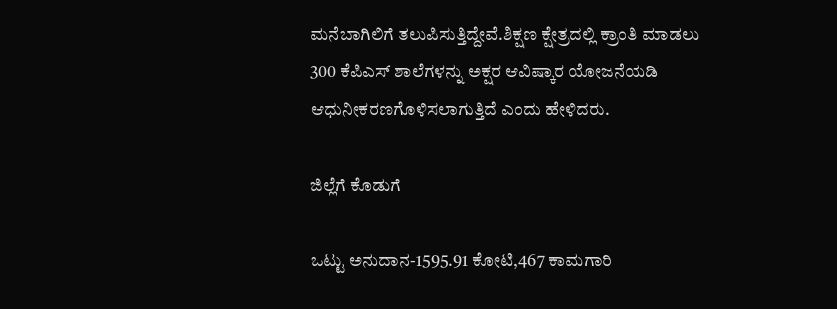ಮನೆಬಾಗಿಲಿಗೆ ತಲುಪಿಸುತ್ತಿದ್ದೇವೆ.ಶಿಕ್ಷಣ ಕ್ಷೇತ್ರದಲ್ಲಿ ಕ್ರಾಂತಿ ಮಾಡಲು 300 ಕೆಪಿಎಸ್ ಶಾಲೆಗಳನ್ನು ಅಕ್ಷರ ಆವಿಷ್ಕಾರ ಯೋಜನೆಯಡಿ ಆಧುನೀಕರಣಗೊಳಿಸಲಾಗುತ್ತಿದೆ ಎಂದು ಹೇಳಿದರು.

ಜಿಲ್ಲೆಗೆ ಕೊಡುಗೆ

ಒಟ್ಟು ಅನುದಾನ-1595.91 ಕೋಟಿ,467 ಕಾಮಗಾರಿ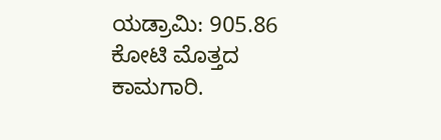ಯಡ್ರಾಮಿ: 905.86 ಕೋಟಿ ಮೊತ್ತದ ಕಾಮಗಾರಿ.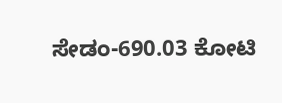ಸೇಡಂ-690.03 ಕೋಟಿ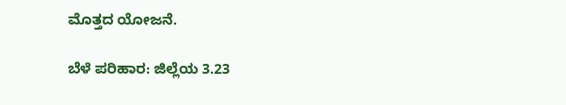ಮೊತ್ತದ ಯೋಜನೆ.

ಬೆಳೆ ಪರಿಹಾರ: ಜಿಲ್ಲೆಯ 3.23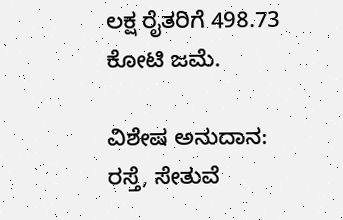ಲಕ್ಷ ರೈತರಿಗೆ 498.73 ಕೋಟಿ ಜಮೆ.

ವಿಶೇಷ ಅನುದಾನ: ರಸ್ತೆ, ಸೇತುವೆ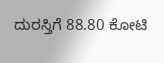ದುರಸ್ತಿಗೆ 88.80 ಕೋಟಿ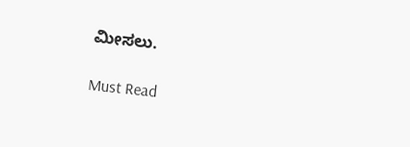ಮೀಸಲು.

Must Read